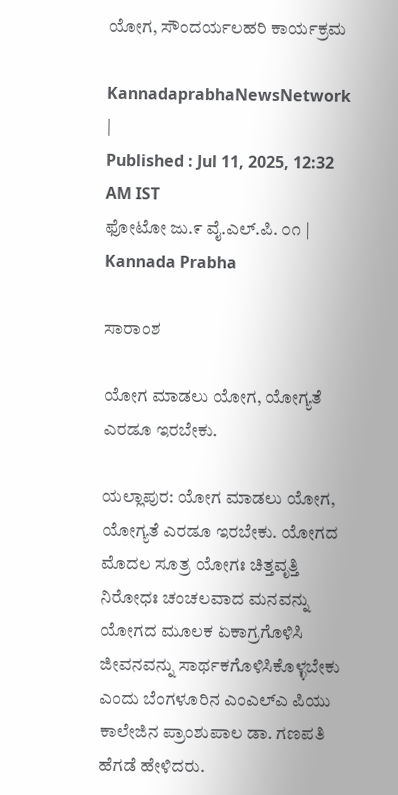ಯೋಗ, ಸೌಂದರ್ಯಲಹರಿ ಕಾರ್ಯಕ್ರಮ

KannadaprabhaNewsNetwork |
Published : Jul 11, 2025, 12:32 AM IST
ಫೋಟೋ ಜು.೯ ವೈ.ಎಲ್.ಪಿ. ೦೧ | Kannada Prabha

ಸಾರಾಂಶ

ಯೋಗ ಮಾಡಲು ಯೋಗ, ಯೋಗ್ಯತೆ ಎರಡೂ ಇರಬೇಕು.

ಯಲ್ಲಾಪುರ: ಯೋಗ ಮಾಡಲು ಯೋಗ, ಯೋಗ್ಯತೆ ಎರಡೂ ಇರಬೇಕು. ಯೋಗದ ಮೊದಲ ಸೂತ್ರ ಯೋಗಃ ಚಿತ್ತವೃತ್ತಿ ನಿರೋಧಃ ಚಂಚಲವಾದ ಮನವನ್ನು ಯೋಗದ ಮೂಲಕ ಏಕಾಗ್ರಗೊಳಿಸಿ ಜೀವನವನ್ನು ಸಾರ್ಥಕಗೊಳಿಸಿಕೊಳ್ಳಬೇಕು ಎಂದು ಬೆಂಗಳೂರಿನ ಎಂಎಲ್ಎ ಪಿಯು ಕಾಲೇಜಿನ ಪ್ರಾಂಶುಪಾಲ ಡಾ. ಗಣಪತಿ ಹೆಗಡೆ ಹೇಳಿದರು.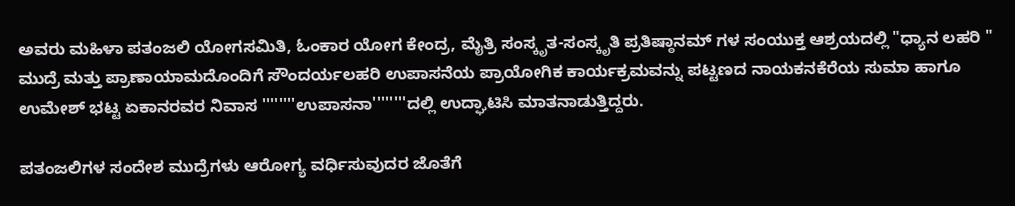ಅವರು ಮಹಿಳಾ ಪತಂಜಲಿ ಯೋಗಸಮಿತಿ, ಓಂಕಾರ ಯೋಗ ಕೇಂದ್ರ, ಮೈತ್ರಿ ಸಂಸ್ಕೃತ-ಸಂಸ್ಕೃತಿ ಪ್ರತಿಷ್ಠಾನಮ್ ಗಳ ಸಂಯುಕ್ತ ಆಶ್ರಯದಲ್ಲಿ "ಧ್ಯಾನ ಲಹರಿ " ಮುದ್ರೆ ಮತ್ತು ಪ್ರಾಣಾಯಾಮದೊಂದಿಗೆ ಸೌಂದರ್ಯಲಹರಿ ಉಪಾಸನೆಯ ಪ್ರಾಯೋಗಿಕ ಕಾರ್ಯಕ್ರಮವನ್ನು ಪಟ್ಟಣದ ನಾಯಕನಕೆರೆಯ ಸುಮಾ ಹಾಗೂ ಉಮೇಶ್ ಭಟ್ಟ ಏಕಾನರವರ ನಿವಾಸ ''''''''ಉಪಾಸನಾ''''''''ದಲ್ಲಿ ಉದ್ಘಾಟಿಸಿ ಮಾತನಾಡುತ್ತಿದ್ದರು.

ಪತಂಜಲಿಗಳ ಸಂದೇಶ ಮುದ್ರೆಗಳು ಆರೋಗ್ಯ ವರ್ಧಿಸುವುದರ ಜೊತೆಗೆ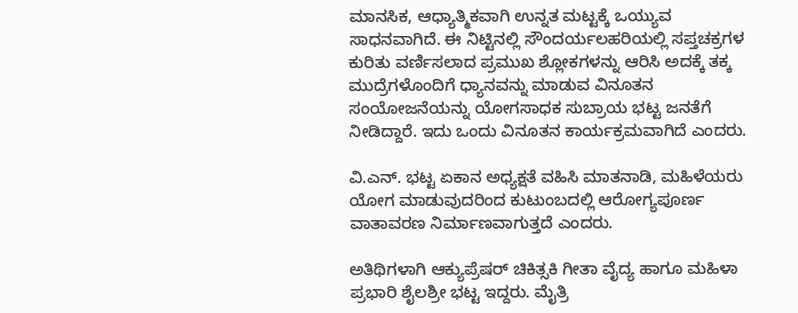ಮಾನಸಿಕ, ಆಧ್ಯಾತ್ಮಿಕವಾಗಿ ಉನ್ನತ ಮಟ್ಟಕ್ಕೆ ಒಯ್ಯುವ ಸಾಧನವಾಗಿದೆ. ಈ ನಿಟ್ಟಿನಲ್ಲಿ ಸೌಂದರ್ಯಲಹರಿಯಲ್ಲಿ ಸಪ್ತಚಕ್ರಗಳ ಕುರಿತು ವರ್ಣಿಸಲಾದ ಪ್ರಮುಖ ಶ್ಲೋಕಗಳನ್ನು ಆರಿಸಿ ಅದಕ್ಕೆ ತಕ್ಕ ಮುದ್ರೆಗಳೊಂದಿಗೆ ಧ್ಯಾನವನ್ನು ಮಾಡುವ ವಿನೂತನ ಸಂಯೋಜನೆಯನ್ನು ಯೋಗಸಾಧಕ ಸುಬ್ರಾಯ ಭಟ್ಟ ಜನತೆಗೆ ನೀಡಿದ್ದಾರೆ. ಇದು ಒಂದು ವಿನೂತನ ಕಾರ್ಯಕ್ರಮವಾಗಿದೆ ಎಂದರು.

ವಿ.ಎನ್. ಭಟ್ಟ ಏಕಾನ ಅಧ್ಯಕ್ಷತೆ ವಹಿಸಿ ಮಾತನಾಡಿ, ಮಹಿಳೆಯರು ಯೋಗ ಮಾಡುವುದರಿಂದ ಕುಟುಂಬದಲ್ಲಿ ಆರೋಗ್ಯಪೂರ್ಣ ವಾತಾವರಣ ನಿರ್ಮಾಣವಾಗುತ್ತದೆ ಎಂದರು.

ಅತಿಥಿಗಳಾಗಿ ಆಕ್ಯುಪ್ರೆಷರ್ ಚಿಕಿತ್ಸಕಿ ಗೀತಾ ವೈದ್ಯ ಹಾಗೂ ಮಹಿಳಾ ಪ್ರಭಾರಿ ಶೈಲಶ್ರೀ ಭಟ್ಟ ಇದ್ದರು. ಮೈತ್ರಿ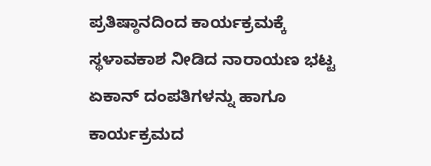ಪ್ರತಿಷ್ಠಾನದಿಂದ ಕಾರ್ಯಕ್ರಮಕ್ಕೆ ಸ್ಥಳಾವಕಾಶ ನೀಡಿದ ನಾರಾಯಣ ಭಟ್ಟ ಏಕಾನ್ ದಂಪತಿಗಳನ್ನು ಹಾಗೂ ಕಾರ್ಯಕ್ರಮದ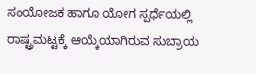ಸಂಯೋಜಕ ಹಾಗೂ ಯೋಗ ಸ್ಪರ್ಧೆಯಲ್ಲಿ ರಾಷ್ಟ್ರಮಟ್ಟಕ್ಕೆ ಆಯ್ಕೆಯಾಗಿರುವ ಸುಬ್ರಾಯ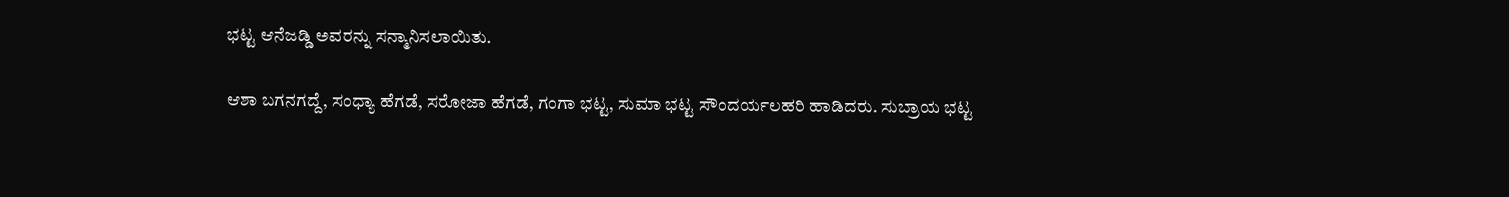ಭಟ್ಟ ಆನೆಜಡ್ಡಿ ಅವರನ್ನು ಸನ್ಮಾನಿಸಲಾಯಿತು.

ಆಶಾ ಬಗನಗದ್ದೆ, ಸಂಧ್ಯಾ ಹೆಗಡೆ, ಸರೋಜಾ ಹೆಗಡೆ, ಗಂಗಾ ಭಟ್ಟ, ಸುಮಾ ಭಟ್ಟ ಸೌಂದರ್ಯಲಹರಿ ಹಾಡಿದರು. ಸುಬ್ರಾಯ ಭಟ್ಟ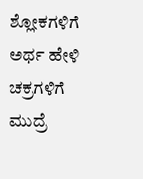ಶ್ಲೋಕಗಳಿಗೆ ಅರ್ಥ ಹೇಳಿ ಚಕ್ರಗಳಿಗೆ ಮುದ್ರೆ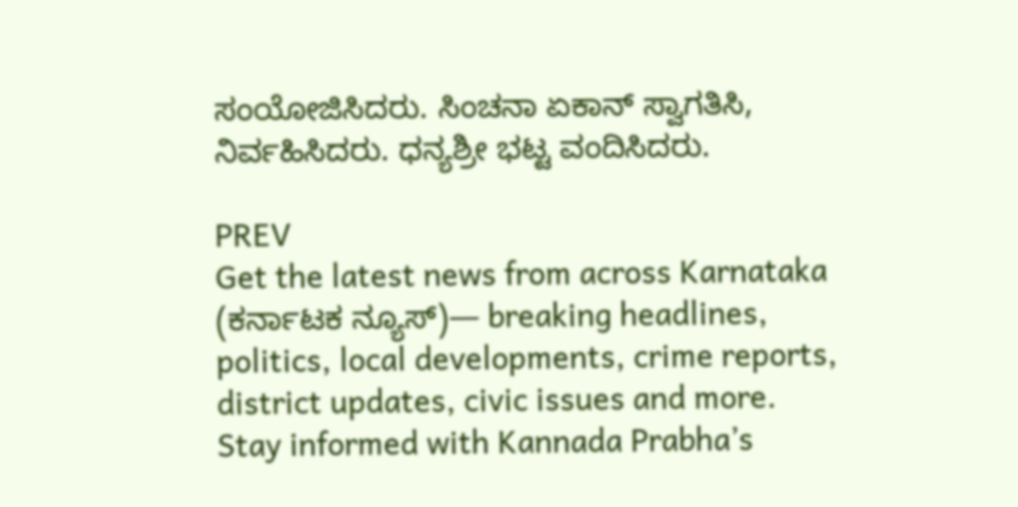ಸಂಯೋಜಿಸಿದರು. ಸಿಂಚನಾ ಏಕಾನ್ ಸ್ವಾಗತಿಸಿ, ನಿರ್ವಹಿಸಿದರು. ಧನ್ಯಶ್ರೀ ಭಟ್ಟ ವಂದಿಸಿದರು.

PREV
Get the latest news from across Karnataka (ಕರ್ನಾಟಕ ನ್ಯೂಸ್)— breaking headlines, politics, local developments, crime reports, district updates, civic issues and more. Stay informed with Kannada Prabha’s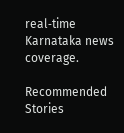real‑time Karnataka news coverage.

Recommended Stories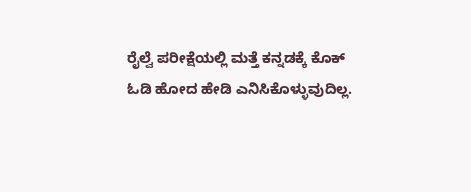ರೈಲ್ವೆ ಪರೀಕ್ಷೆಯಲ್ಲಿ ಮತ್ತೆ ಕನ್ನಡಕ್ಕೆ ಕೊಕ್
ಓಡಿ ಹೋದ ಹೇಡಿ ಎನಿಸಿಕೊಳ್ಳುವುದಿಲ್ಲ.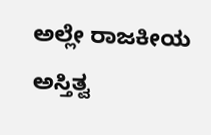ಅಲ್ಲೇ ರಾಜಕೀಯ ಅಸ್ತಿತ್ವ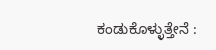ಕಂಡುಕೊಳ್ಳುತ್ತೇನೆ :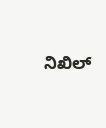ನಿಖಿಲ್‌